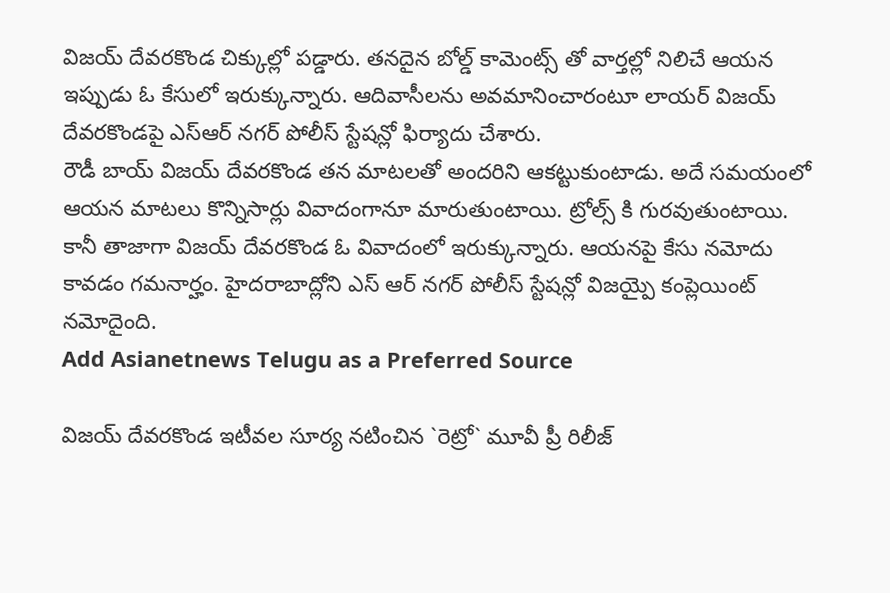విజయ్ దేవరకొండ చిక్కుల్లో పడ్డారు. తనదైన బోల్డ్ కామెంట్స్ తో వార్తల్లో నిలిచే ఆయన ఇప్పుడు ఓ కేసులో ఇరుక్కున్నారు. ఆదివాసీలను అవమానించారంటూ లాయర్ విజయ్ దేవరకొండపై ఎస్ఆర్ నగర్ పోలీస్ స్టేషన్లో ఫిర్యాదు చేశారు.
రౌడీ బాయ్ విజయ్ దేవరకొండ తన మాటలతో అందరిని ఆకట్టుకుంటాడు. అదే సమయంలో ఆయన మాటలు కొన్నిసార్లు వివాదంగానూ మారుతుంటాయి. ట్రోల్స్ కి గురవుతుంటాయి. కానీ తాజాగా విజయ్ దేవరకొండ ఓ వివాదంలో ఇరుక్కున్నారు. ఆయనపై కేసు నమోదు కావడం గమనార్హం. హైదరాబాద్లోని ఎస్ ఆర్ నగర్ పోలీస్ స్టేషన్లో విజయ్పై కంప్లెయింట్ నమోదైంది.
Add Asianetnews Telugu as a Preferred Source

విజయ్ దేవరకొండ ఇటీవల సూర్య నటించిన `రెట్రో` మూవీ ప్రీ రిలీజ్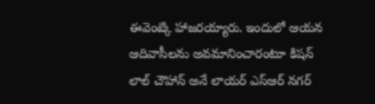ఈవెంట్కి హాజరయ్యారు. ఇందులో ఆయన ఆదివాసీలను అవమానించారంటూ కిషన్ లాల్ చౌహాన్ అనే లాయర్ ఎస్ఆర్ నగర్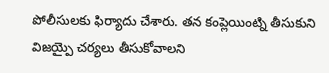పోలీసులకు ఫిర్యాదు చేశారు. తన కంప్లెయింట్ని తీసుకుని విజయ్పై చర్యలు తీసుకోవాలని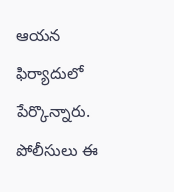ఆయన ఫిర్యాదులో పేర్కొన్నారు. పోలీసులు ఈ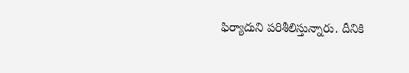ఫిర్యాదుని పరిశీలిస్తున్నారు. దీనికి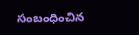సంబంధించిన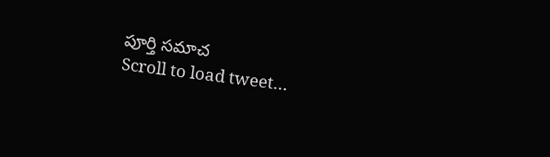పూర్తి సమాచ
Scroll to load tweet…